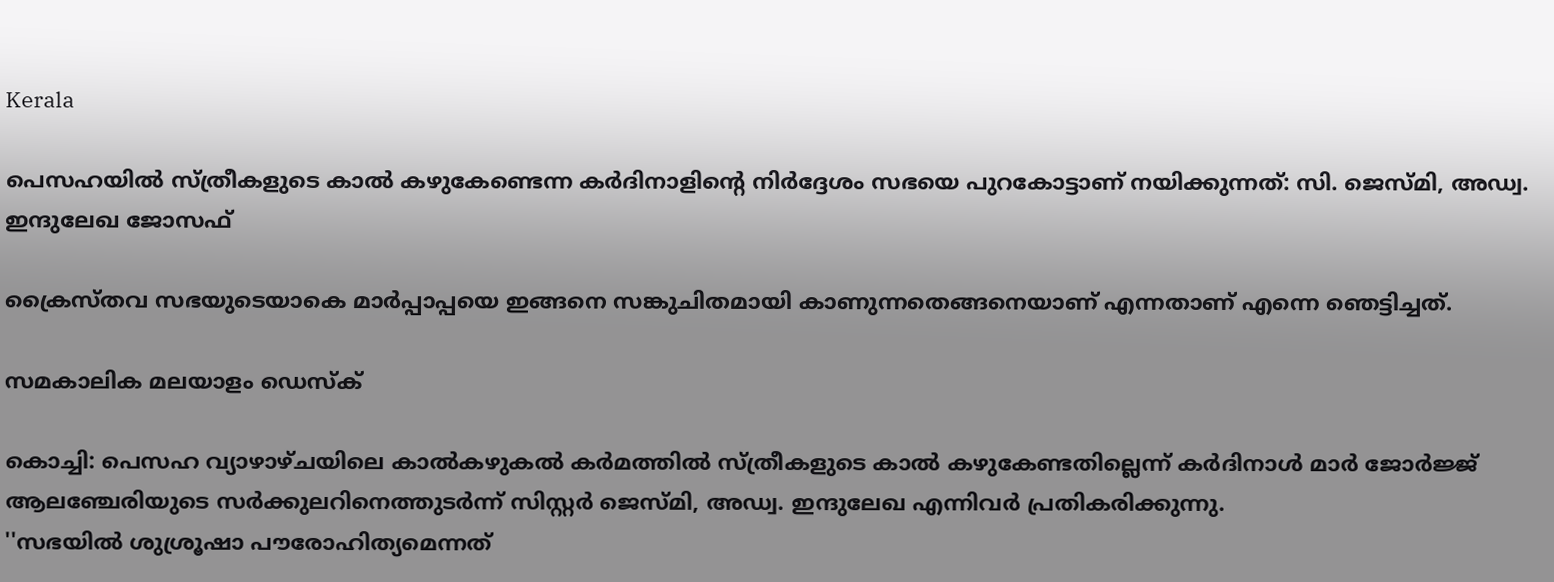Kerala

പെസഹയില്‍ സ്ത്രീകളുടെ കാല്‍ കഴുകേണ്ടെന്ന കര്‍ദിനാളിന്റെ നിര്‍ദ്ദേശം സഭയെ പുറകോട്ടാണ് നയിക്കുന്നത്: സി. ജെസ്മി, അഡ്വ. ഇന്ദുലേഖ ജോസഫ്

ക്രൈസ്തവ സഭയുടെയാകെ മാര്‍പ്പാപ്പയെ ഇങ്ങനെ സങ്കുചിതമായി കാണുന്നതെങ്ങനെയാണ് എന്നതാണ് എന്നെ ഞെട്ടിച്ചത്.

സമകാലിക മലയാളം ഡെസ്ക്

കൊച്ചി: പെസഹ വ്യാഴാഴ്ചയിലെ കാല്‍കഴുകല്‍ കര്‍മത്തില്‍ സ്ത്രീകളുടെ കാല്‍ കഴുകേണ്ടതില്ലെന്ന് കര്‍ദിനാള്‍ മാര്‍ ജോര്‍ജ്ജ്  ആലഞ്ചേരിയുടെ സര്‍ക്കുലറിനെത്തുടര്‍ന്ന് സിസ്റ്റര്‍ ജെസ്മി, അഡ്വ. ഇന്ദുലേഖ എന്നിവര്‍ പ്രതികരിക്കുന്നു.
''സഭയില്‍ ശുശ്രൂഷാ പൗരോഹിത്യമെന്നത്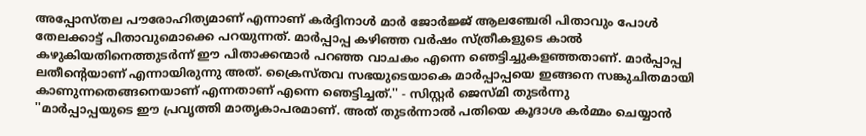അപ്പോസ്തല പൗരോഹിത്യമാണ് എന്നാണ് കര്‍ദ്ദിനാള്‍ മാര്‍ ജോര്‍ജ്ജ് ആലഞ്ചേരി പിതാവും പോള്‍ തേലക്കാട്ട് പിതാവുമൊക്കെ പറയുന്നത്. മാര്‍പ്പാപ്പ കഴിഞ്ഞ വര്‍ഷം സ്ത്രീകളുടെ കാല്‍ കഴുകിയതിനെത്തുടര്‍ന്ന് ഈ പിതാക്കന്മാര്‍ പറഞ്ഞ വാചകം എന്നെ ഞെട്ടിച്ചുകളഞ്ഞതാണ്. മാര്‍പ്പാപ്പ ലതീന്റെയാണ് എന്നായിരുന്നു അത്. ക്രൈസ്തവ സഭയുടെയാകെ മാര്‍പ്പാപ്പയെ ഇങ്ങനെ സങ്കുചിതമായി കാണുന്നതെങ്ങനെയാണ് എന്നതാണ് എന്നെ ഞെട്ടിച്ചത്.'' - സിസ്റ്റര്‍ ജെസ്മി തുടര്‍ന്നു
''മാര്‍പ്പാപ്പയുടെ ഈ പ്രവൃത്തി മാതൃകാപരമാണ്. അത് തുടര്‍ന്നാല്‍ പതിയെ കൂദാശ കര്‍മ്മം ചെയ്യാന്‍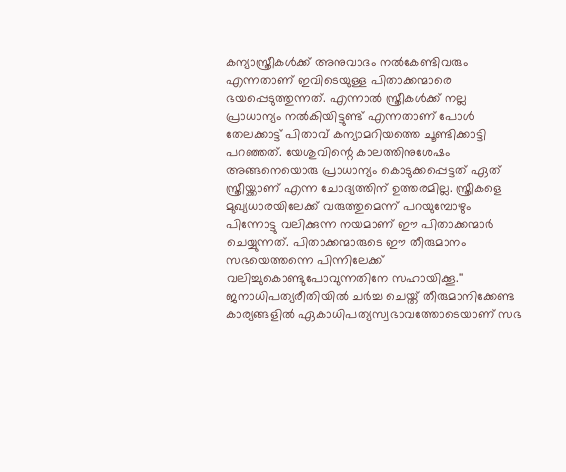കന്യാസ്ത്രീകള്‍ക്ക് അനുവാദം നല്‍കേണ്ടിവരും എന്നതാണ് ഇവിടെയുള്ള പിതാക്കന്മാരെ ഭയപ്പെടുത്തുന്നത്. എന്നാല്‍ സ്ത്രീകള്‍ക്ക് നല്ല പ്രാധാന്യം നല്‍കിയിട്ടുണ്ട് എന്നതാണ് പോള്‍ തേലക്കാട്ട് പിതാവ് കന്യാമറിയത്തെ ചൂണ്ടിക്കാട്ടി പറഞ്ഞത്. യേശുവിന്റെ കാലത്തിനുശേഷം അങ്ങനെയൊരു പ്രാധാന്യം കൊടുക്കപ്പെട്ടത് ഏത് സ്ത്രീയ്ക്കാണ് എന്ന ചോദ്യത്തിന് ഉത്തരമില്ല. സ്ത്രീകളെ മുഖ്യധാരയിലേക്ക് വരുത്തുമെന്ന് പറയുമ്പോഴും പിന്നോട്ടു വലിക്കുന്ന നയമാണ് ഈ പിതാക്കന്മാര്‍ ചെയ്യുന്നത്. പിതാക്കന്മാരുടെ ഈ തീരുമാനം സഭയെത്തന്നെ പിന്നിലേക്ക് വലിച്ചുകൊണ്ടുപോവുന്നതിനേ സഹായിക്കൂ.''
ജനാധിപത്യരീതിയില്‍ ചര്‍ച്ച ചെയ്ത് തീരുമാനിക്കേണ്ട കാര്യങ്ങളില്‍ ഏകാധിപത്യസ്വഭാവത്തോടെയാണ് സഭ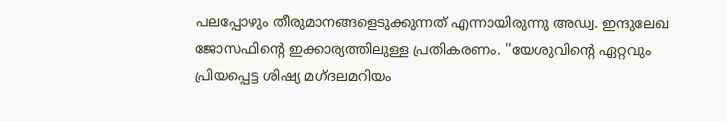പലപ്പോഴും തീരുമാനങ്ങളെടുക്കുന്നത് എന്നായിരുന്നു അഡ്വ. ഇന്ദുലേഖ ജോസഫിന്റെ ഇക്കാര്യത്തിലുള്ള പ്രതികരണം. ''യേശുവിന്റെ ഏറ്റവും പ്രിയപ്പെട്ട ശിഷ്യ മഗ്ദലമറിയം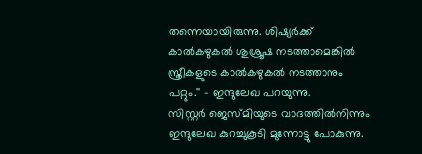തന്നെയായിരുന്നു. ശിഷ്യര്‍ക്ക് കാല്‍കഴുകല്‍ ശുശ്രൂഷ നടത്താമെങ്കില്‍ സ്ത്രീകളുടെ കാല്‍കഴുകല്‍ നടത്താനും പറ്റും.'' - ഇന്ദുലേഖ പറയുന്നു.
സിസ്റ്റര്‍ ജെസ്മിയുടെ വാദത്തില്‍നിന്നും ഇന്ദുലേഖ കുറച്ചുകൂടി മുന്നോട്ടു പോകുന്നു.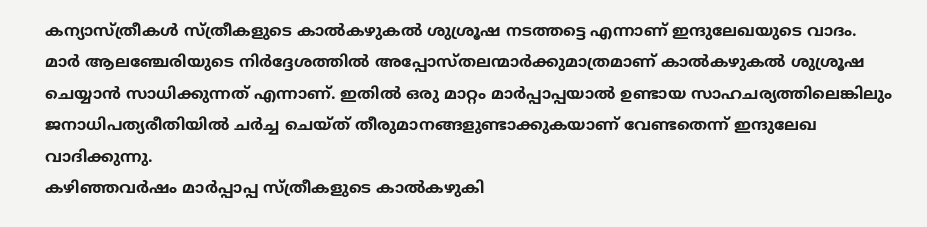കന്യാസ്ത്രീകള്‍ സ്ത്രീകളുടെ കാല്‍കഴുകല്‍ ശുശ്രൂഷ നടത്തട്ടെ എന്നാണ് ഇന്ദുലേഖയുടെ വാദം.
മാര്‍ ആലഞ്ചേരിയുടെ നിര്‍ദ്ദേശത്തില്‍ അപ്പോസ്തലന്മാര്‍ക്കുമാത്രമാണ് കാല്‍കഴുകല്‍ ശുശ്രൂഷ ചെയ്യാന്‍ സാധിക്കുന്നത് എന്നാണ്. ഇതില്‍ ഒരു മാറ്റം മാര്‍പ്പാപ്പയാല്‍ ഉണ്ടായ സാഹചര്യത്തിലെങ്കിലും ജനാധിപത്യരീതിയില്‍ ചര്‍ച്ച ചെയ്ത് തീരുമാനങ്ങളുണ്ടാക്കുകയാണ് വേണ്ടതെന്ന് ഇന്ദുലേഖ വാദിക്കുന്നു.
കഴിഞ്ഞവര്‍ഷം മാര്‍പ്പാപ്പ സ്ത്രീകളുടെ കാല്‍കഴുകി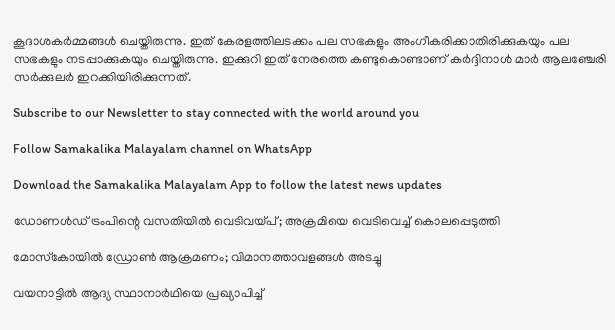കൂദാശകര്‍മ്മങ്ങള്‍ ചെയ്തിരുന്നു. ഇത് കേരളത്തിലടക്കം പല സഭകളും അംഗീകരിക്കാതിരിക്കുകയും പല സഭകളും നടപ്പാക്കുകയും ചെയ്തിരുന്നു. ഇക്കുറി ഇത് നേരത്തെ കണ്ടുകൊണ്ടാണ് കര്‍ദ്ദിനാള്‍ മാര്‍ ആലഞ്ചേരി സര്‍ക്കുലര്‍ ഇറക്കിയിരിക്കുന്നത്.

Subscribe to our Newsletter to stay connected with the world around you

Follow Samakalika Malayalam channel on WhatsApp

Download the Samakalika Malayalam App to follow the latest news updates

ഡോണള്‍ഡ് ട്രംപിന്റെ വസതിയില്‍ വെടിവയ്പ്; അക്രമിയെ വെടിവെച്ച് കൊലപ്പെടുത്തി

മോസ്‌കോയില്‍ ഡ്രോണ്‍ ആക്രമണം; വിമാനത്താവളങ്ങള്‍ അടച്ചു

വയനാട്ടില്‍ ആദ്യ സ്ഥാനാര്‍ഥിയെ പ്രഖ്യാപിച്ച്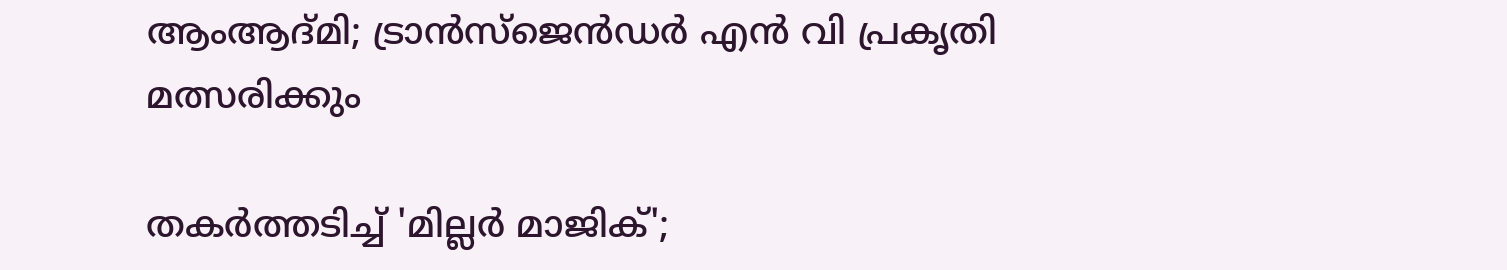ആംആദ്മി; ട്രാന്‍സ്‌ജെന്‍ഡര്‍ എന്‍ വി പ്രകൃതി മത്സരിക്കും

തകര്‍ത്തടിച്ച് 'മില്ലര്‍ മാജിക്';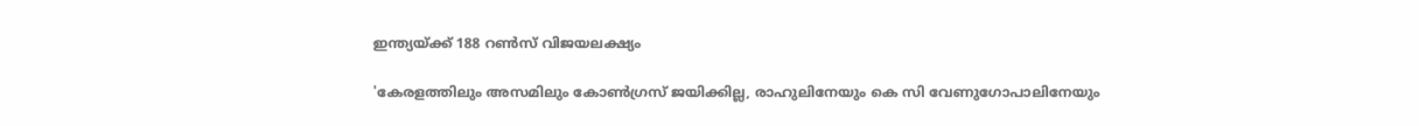ഇന്ത്യയ്ക്ക് 188 റണ്‍സ് വിജയലക്ഷ്യം

'കേരളത്തിലും അസമിലും കോണ്‍ഗ്രസ് ജയിക്കില്ല, രാഹുലിനേയും കെ സി വേണുഗോപാലിനേയും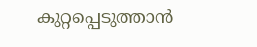കുറ്റപ്പെടുത്താന്‍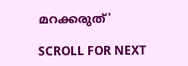മറക്കരുത്'

SCROLL FOR NEXT